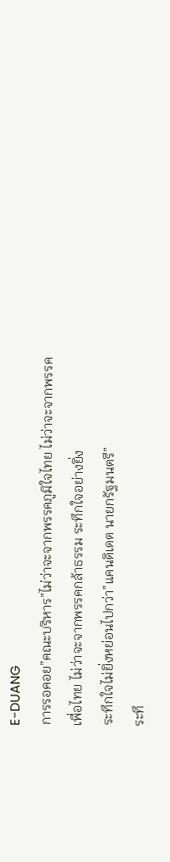E-DUANG
การรอคอย”คณะบริหาร”ไม่ว่าจะจากพรรคภูมิใจไทย ไม่ว่าจะจากพรรคเพื่อไทย ไม่ว่าจะจากพรรคกล้าธรรม ระทึกใจอย่างยิ่ง
ระทึกใจไม่ยิ่งหย่อนไปกว่า”แคนดิเดต นายกรัฐมนตรี”
ระทึ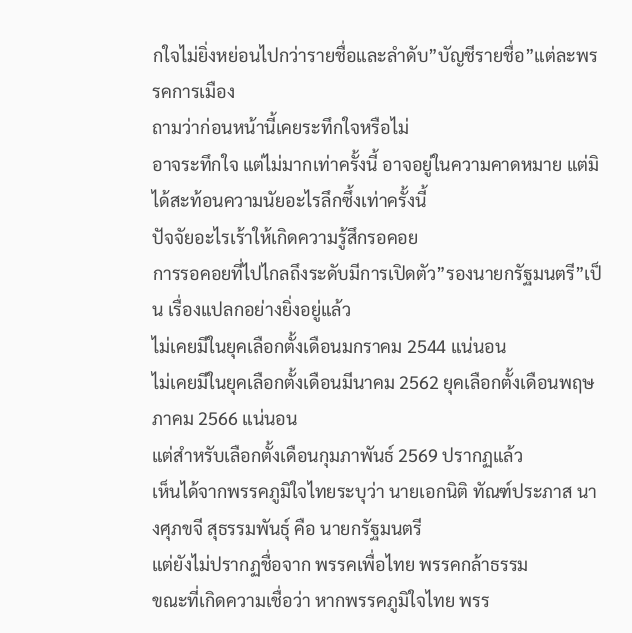กใจไม่ยิ่งหย่อนไปกว่ารายชื่อและลำดับ”บัญชีรายชื่อ”แต่ละพรรคการเมือง
ถามว่าก่อนหน้านี้เคยระทึกใจหรือไม่
อาจระทึกใจ แต่ไม่มากเท่าครั้งนี้ อาจอยู่ในความคาดหมาย แต่มิได้สะท้อนความนัยอะไรลึกซึ้งเท่าครั้งนี้
ปัจจัยอะไรเร้าให้เกิดความรู้สึกรอคอย
การรอคอยที่ไปไกลถึงระดับมีการเปิดตัว”รองนายกรัฐมนตรี”เป็น เรื่องแปลกอย่างยิ่งอยู่แล้ว
ไม่เคยมีในยุคเลือกตั้งเดือนมกราคม 2544 แน่นอน
ไม่เคยมีในยุคเลือกตั้งเดือนมีนาคม 2562 ยุคเลือกตั้งเดือนพฤษภาคม 2566 แน่นอน
แต่สำหรับเลือกตั้งเดือนกุมภาพันธ์ 2569 ปรากฏแล้ว
เห็นได้จากพรรคภูมิใจไทยระบุว่า นายเอกนิติ ทัณฑ์ประภาส นางศุภขจี สุธรรมพันธุ์ คือ นายกรัฐมนตรี
แต่ยังไม่ปรากฏชื่อจาก พรรคเพื่อไทย พรรคกล้าธรรม
ขณะที่เกิดความเชื่อว่า หากพรรคภูมิใจไทย พรร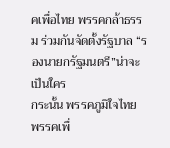คเพื่อไทย พรรคกล้าธรรม ร่วมกันจัดตั้งรัฐบาล “รองนายกรัฐมนตรี”น่าจะเป็นใคร
กระนั้น พรรคภูมิใจไทย พรรคเพื่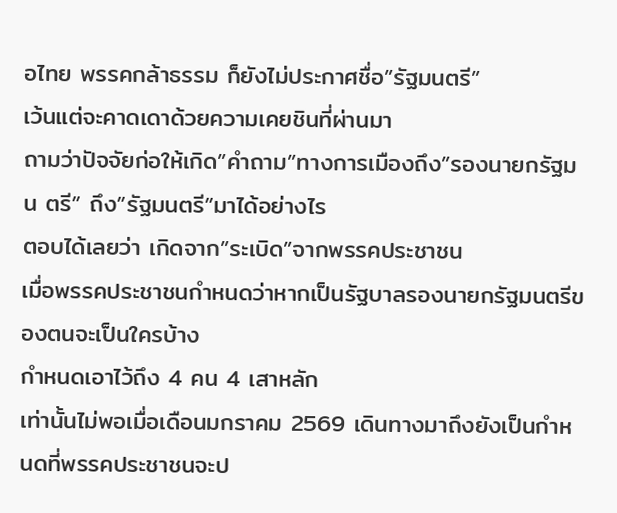อไทย พรรคกล้าธรรม ก็ยังไม่ประกาศชื่อ”รัฐมนตรี”
เว้นแต่จะคาดเดาด้วยความเคยชินที่ผ่านมา
ถามว่าปัจจัยก่อให้เกิด”คำถาม”ทางการเมืองถึง”รองนายกรัฐมน ตรี” ถึง”รัฐมนตรี”มาได้อย่างไร
ตอบได้เลยว่า เกิดจาก”ระเบิด”จากพรรคประชาชน
เมื่อพรรคประชาชนกำหนดว่าหากเป็นรัฐบาลรองนายกรัฐมนตรีของตนจะเป็นใครบ้าง
กำหนดเอาไว้ถึง 4 คน 4 เสาหลัก
เท่านั้นไม่พอเมื่อเดือนมกราคม 2569 เดินทางมาถึงยังเป็นกำหนดที่พรรคประชาชนจะป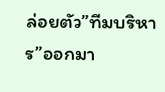ล่อยตัว”ทีมบริหาร”ออกมา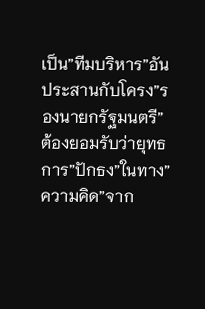เป็น”ทีมบริหาร”อันประสานกับโครง”รองนายกรัฐมนตรี”
ต้องยอมรับว่ายุทธการ”ปักธง”ในทาง”ความคิด”จาก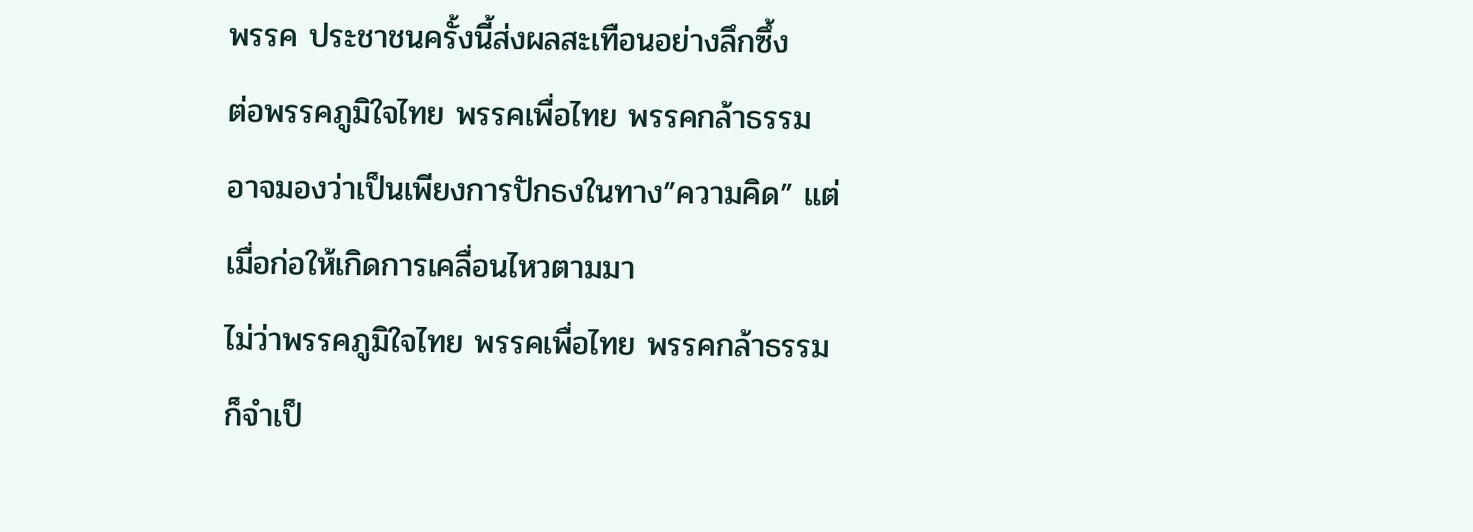พรรค ประชาชนครั้งนี้ส่งผลสะเทือนอย่างลึกซึ้ง
ต่อพรรคภูมิใจไทย พรรคเพื่อไทย พรรคกล้าธรรม
อาจมองว่าเป็นเพียงการปักธงในทาง”ความคิด” แต่เมื่อก่อให้เกิดการเคลื่อนไหวตามมา
ไม่ว่าพรรคภูมิใจไทย พรรคเพื่อไทย พรรคกล้าธรรม
ก็จำเป็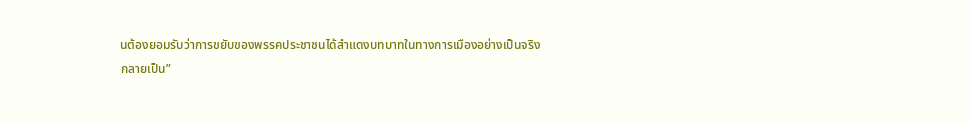นต้องยอมรับว่าการขยับของพรรคประชาชนได้สำแดงบทบาทในทางการเมืองอย่างเป็นจริง
กลายเป็น”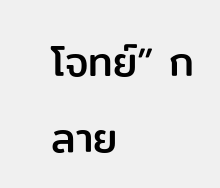โจทย์” กลาย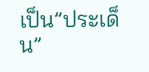เป็น”ประเด็น”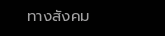ทางสังคม